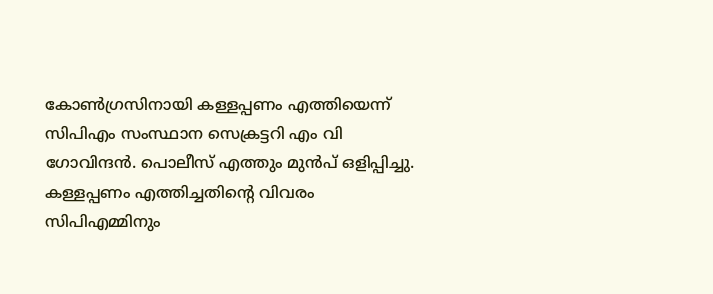കോൺഗ്രസിനായി കള്ളപ്പണം എത്തിയെന്ന് സിപിഎം സംസ്ഥാന സെക്രട്ടറി എം വി ഗോവിന്ദൻ. പൊലീസ് എത്തും മുൻപ് ഒളിപ്പിച്ചു. കള്ളപ്പണം എത്തിച്ചതിന്റെ വിവരം സിപിഎമ്മിനും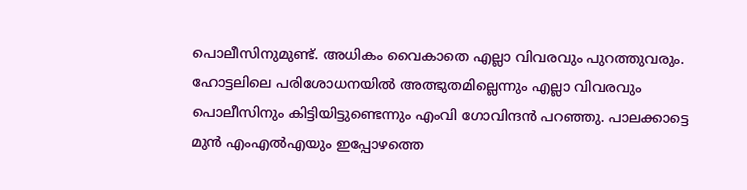പൊലീസിനുമുണ്ട്. അധികം വൈകാതെ എല്ലാ വിവരവും പുറത്തുവരും. ഹോട്ടലിലെ പരിശോധനയിൽ അത്ഭുതമില്ലെന്നും എല്ലാ വിവരവും പൊലീസിനും കിട്ടിയിട്ടുണ്ടെന്നും എംവി ഗോവിന്ദൻ പറഞ്ഞു. പാലക്കാട്ടെ മുൻ എംഎൽഎയും ഇപ്പോഴത്തെ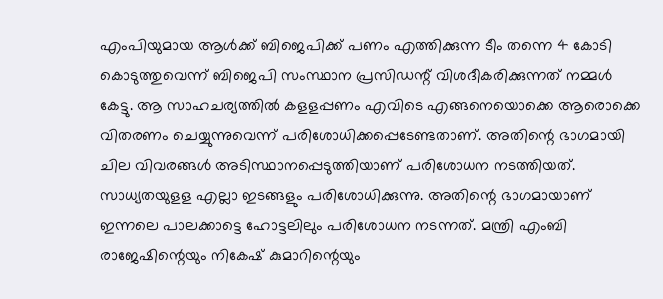എംപിയുമായ ആൾക്ക് ബിജെപിക്ക് പണം എത്തിക്കുന്ന ടീം തന്നെ 4 കോടി കൊടുത്തുവെന്ന് ബിജെപി സംസ്ഥാന പ്രസിഡന്റ് വിശദീകരിക്കുന്നത് നമ്മൾ കേട്ടു. ആ സാഹചര്യത്തിൽ കളളപ്പണം എവിടെ എങ്ങനെയൊക്കെ ആരൊക്കെ വിതരണം ചെയ്യുന്നുവെന്ന് പരിശോധിക്കപ്പെടേണ്ടതാണ്. അതിന്റെ ഭാഗമായി ചില വിവരങ്ങൾ അടിസ്ഥാനപ്പെടുത്തിയാണ് പരിശോധന നടത്തിയത്. സാധ്യതയുളള എല്ലാ ഇടങ്ങളും പരിശോധിക്കുന്നു. അതിന്റെ ഭാഗമായാണ് ഇന്നലെ പാലക്കാട്ടെ ഹോട്ടലിലും പരിശോധന നടന്നത്. മന്ത്രി എംബി രാജേഷിന്റെയും നികേഷ് കുമാറിന്റെയും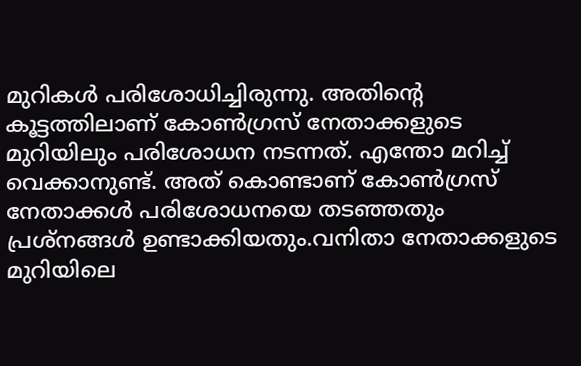മുറികൾ പരിശോധിച്ചിരുന്നു. അതിന്റെ കൂട്ടത്തിലാണ് കോൺഗ്രസ് നേതാക്കളുടെ മുറിയിലും പരിശോധന നടന്നത്. എന്തോ മറിച്ച് വെക്കാനുണ്ട്. അത് കൊണ്ടാണ് കോൺഗ്രസ് നേതാക്കൾ പരിശോധനയെ തടഞ്ഞതും പ്രശ്നങ്ങൾ ഉണ്ടാക്കിയതും.വനിതാ നേതാക്കളുടെ മുറിയിലെ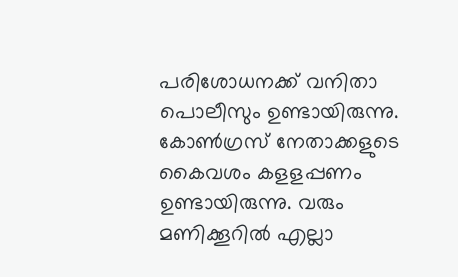പരിശോധനക്ക് വനിതാ പൊലീസും ഉണ്ടായിരുന്നു. കോൺഗ്രസ് നേതാക്കളുടെ കൈവശം കളളപ്പണം ഉണ്ടായിരുന്നു. വരും മണിക്കൂറിൽ എല്ലാ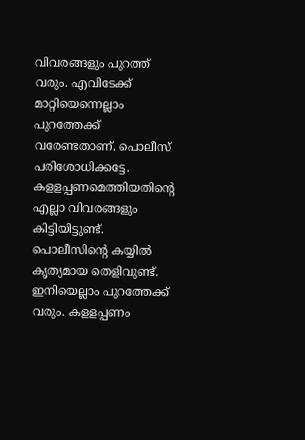വിവരങ്ങളും പുറത്ത് വരും. എവിടേക്ക് മാറ്റിയെന്നെല്ലാം പുറത്തേക്ക് വരേണ്ടതാണ്. പൊലീസ് പരിശോധിക്കട്ടേ. കളളപ്പണമെത്തിയതിന്റെ എല്ലാ വിവരങ്ങളും കിട്ടിയിട്ടുണ്ട്. പൊലീസിന്റെ കയ്യിൽ കൃത്യമായ തെളിവുണ്ട്. ഇനിയെല്ലാം പുറത്തേക്ക് വരും. കളളപ്പണം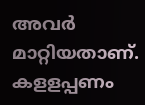അവർ മാറ്റിയതാണ്. കളളപ്പണം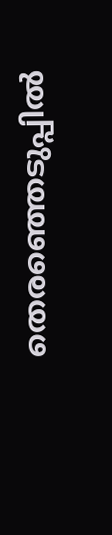തെരഞ്ഞെടുപ്പിൽ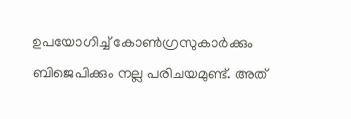ഉപയോഗിച്ച് കോൺഗ്രസുകാർക്കും ബിജെപിക്കും നല്ല പരിചയമുണ്ട്. അത്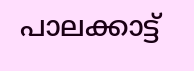പാലക്കാട്ട്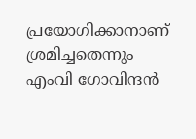പ്രയോഗിക്കാനാണ് ശ്രമിച്ചതെന്നും എംവി ഗോവിന്ദൻ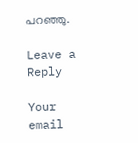പറഞ്ഞു.

Leave a Reply

Your email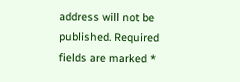address will not be published. Required fields are marked *